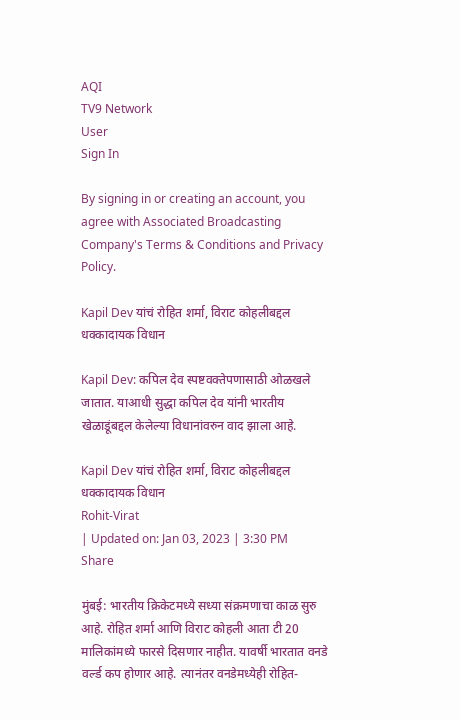AQI
TV9 Network
User
Sign In

By signing in or creating an account, you agree with Associated Broadcasting Company's Terms & Conditions and Privacy Policy.

Kapil Dev यांचं रोहित शर्मा, विराट कोहलीबद्दल धक्कादायक विधान

Kapil Dev: कपिल देव स्पष्टवक्तेपणासाठी ओळखले जातात. याआधी सुद्धा कपिल देव यांनी भारतीय खेळाडूंबद्दल केलेल्या विधानांवरुन वाद झाला आहे.

Kapil Dev यांचं रोहित शर्मा, विराट कोहलीबद्दल धक्कादायक विधान
Rohit-Virat
| Updated on: Jan 03, 2023 | 3:30 PM
Share

मुंबई: भारतीय क्रिकेटमध्ये सध्या संक्रमणाचा काळ सुरु आहे. रोहित शर्मा आणि विराट कोहली आता टी 20 मालिकांमध्ये फारसे दिसणार नाहीत. यावर्षी भारतात वनडे वर्ल्ड कप होणार आहे. त्यानंतर वनडेमध्येही रोहित-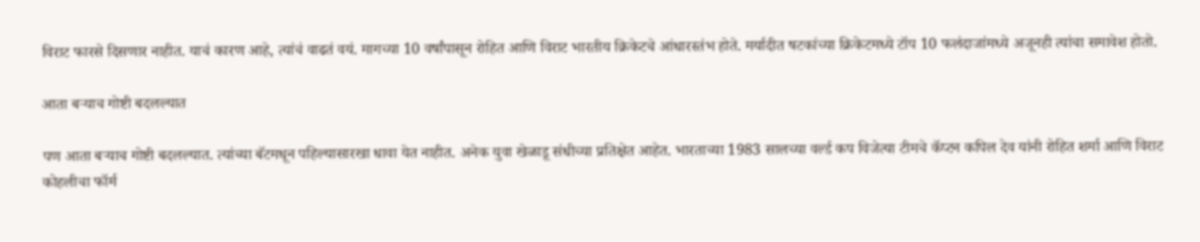विराट फारसे दिसणार नाहीत. याचं कारण आहे, त्यांचं वाढतं वयं. मागच्या 10 वर्षांपासून रोहित आणि विराट भारतीय क्रिकेटचे आंधारस्तंभ होते. मर्यादीत षटकांच्या क्रिकेटमध्ये टॉप 10 फलंदाजांमध्ये अजूनही त्यांचा समावेश होतो.

आता बऱ्याच गोष्टी बदलल्यात

पण आता बऱ्याच गोष्टी बदलल्यात. त्यांच्या बॅटमधून पहिल्यासारखा धावा येत नाहीत. अनेक युवा खेळाडू संधीच्या प्रतिक्षेत आहेत. भारताच्या 1983 सालच्या वर्ल्ड कप विजेत्या टीमचे कॅप्टन कपिल देव यांनी रोहित शर्मा आणि विराट कोहलीचा फॉर्म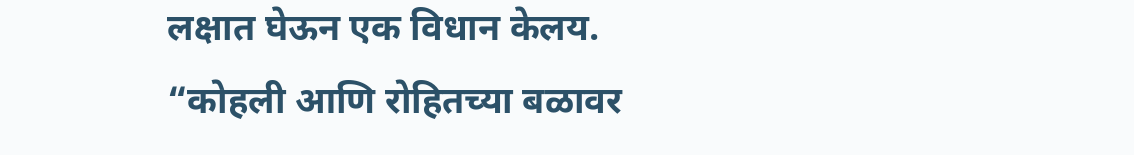लक्षात घेऊन एक विधान केलय. “कोहली आणि रोहितच्या बळावर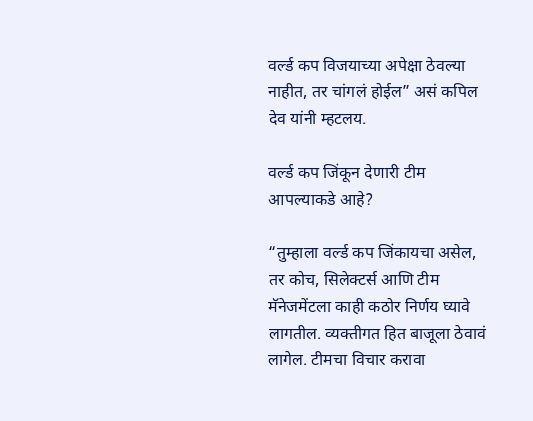वर्ल्ड कप विजयाच्या अपेक्षा ठेवल्या नाहीत, तर चांगलं होईल” असं कपिल देव यांनी म्हटलय.

वर्ल्ड कप जिंकून देणारी टीम आपल्याकडे आहे?

“तुम्हाला वर्ल्ड कप जिंकायचा असेल, तर कोच, सिलेक्टर्स आणि टीम मॅनेजमेंटला काही कठोर निर्णय घ्यावे लागतील. व्यक्तीगत हित बाजूला ठेवावं लागेल. टीमचा विचार करावा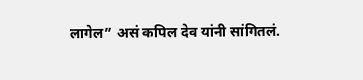लागेल” असं कपिल देव यांनी सांगितलं.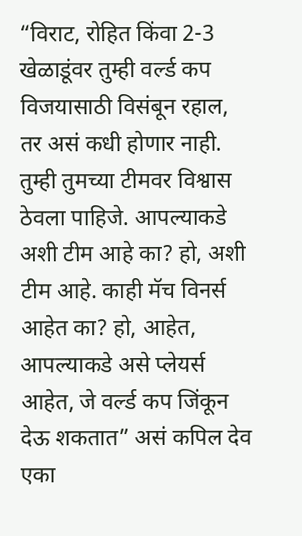“विराट, रोहित किंवा 2-3 खेळाडूंवर तुम्ही वर्ल्ड कप विजयासाठी विसंबून रहाल, तर असं कधी होणार नाही. तुम्ही तुमच्या टीमवर विश्वास ठेवला पाहिजे. आपल्याकडे अशी टीम आहे का? हो, अशी टीम आहे. काही मॅच विनर्स आहेत का? हो, आहेत, आपल्याकडे असे प्लेयर्स आहेत, जे वर्ल्ड कप जिंकून देऊ शकतात” असं कपिल देव एका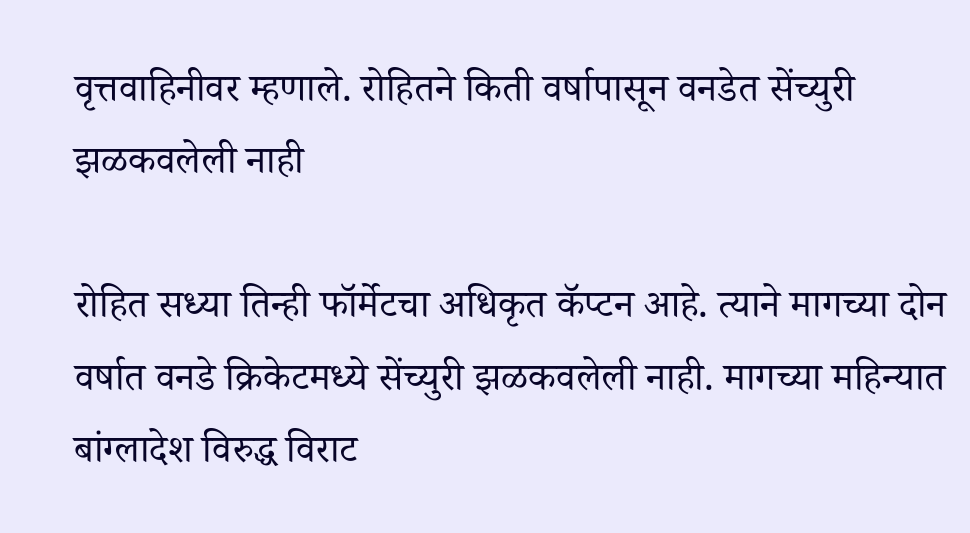वृत्तवाहिनीवर म्हणाले. रोहितने किती वर्षापासून वनडेत सेंच्युरी झळकवलेली नाही

रोहित सध्या तिन्ही फॉर्मेटचा अधिकृत कॅप्टन आहे. त्याने मागच्या दोन वर्षात वनडे क्रिकेटमध्ये सेंच्युरी झळकवलेली नाही. मागच्या महिन्यात बांग्लादेश विरुद्ध विराट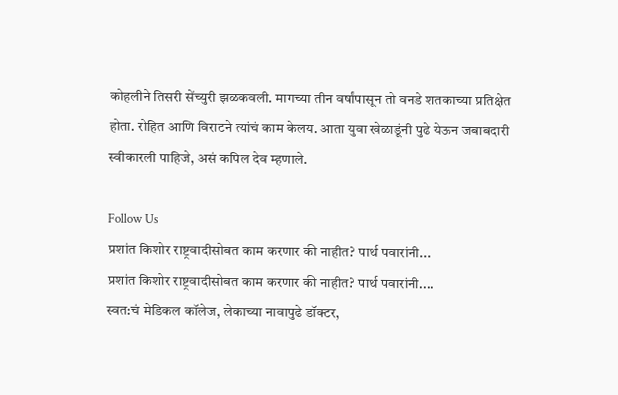कोहलीने तिसरी सेंच्युरी झळकवली. मागच्या तीन वर्षांपासून तो वनडे शतकाच्या प्रतिक्षेत होता. रोहित आणि विराटने त्यांचं काम केलय. आता युवा खेळाडूंनी पुढे येऊन जबाबदारी स्वीकारली पाहिजे, असं कपिल देव म्हणाले.

Follow Us
प्रशांत किशोर राष्ट्रवादीसोबत काम करणार की नाहीत? पार्थ पवारांनी...
प्रशांत किशोर राष्ट्रवादीसोबत काम करणार की नाहीत? पार्थ पवारांनी....
स्वत:चं मेडिकल कॉलेज, लेकाच्या नावापुढे डॉक्टर,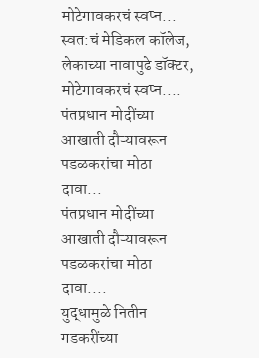मोटेगावकरचं स्वप्न...
स्वत:चं मेडिकल कॉलेज, लेकाच्या नावापुढे डॉक्टर, मोटेगावकरचं स्वप्न....
पंतप्रधान मोदींच्या आखाती दौऱ्यावरून पडळकरांचा मोठा दावा...
पंतप्रधान मोदींच्या आखाती दौऱ्यावरून पडळकरांचा मोठा दावा....
युद्धामुळे नितीन गडकरींच्या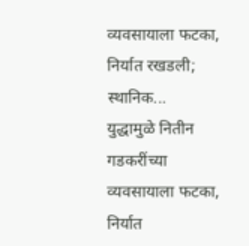व्यवसायाला फटका, निर्यात रखडली; स्थानिक...
युद्धामुळे नितीन गडकरींच्या व्यवसायाला फटका, निर्यात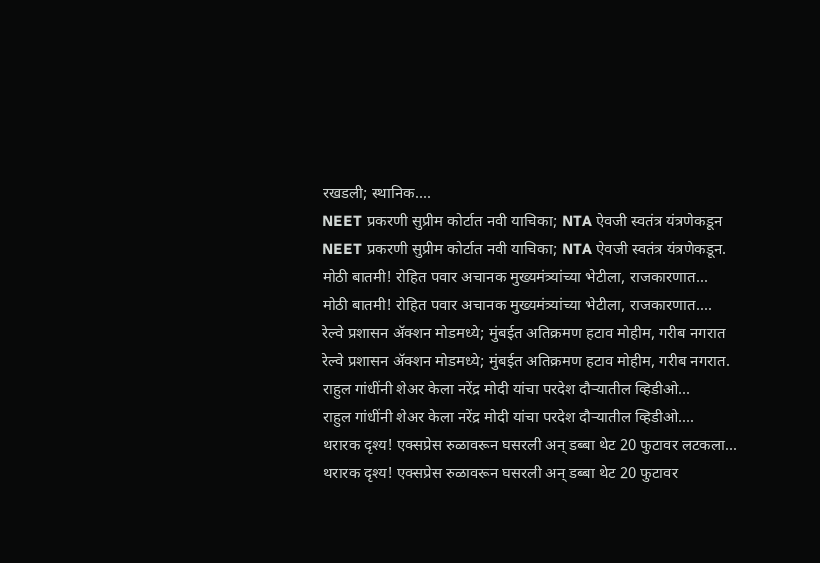रखडली; स्थानिक....
NEET प्रकरणी सुप्रीम कोर्टात नवी याचिका; NTA ऐवजी स्वतंत्र यंत्रणेकडून
NEET प्रकरणी सुप्रीम कोर्टात नवी याचिका; NTA ऐवजी स्वतंत्र यंत्रणेकडून.
मोठी बातमी! रोहित पवार अचानक मुख्यमंत्र्यांच्या भेटीला, राजकारणात...
मोठी बातमी! रोहित पवार अचानक मुख्यमंत्र्यांच्या भेटीला, राजकारणात....
रेल्वे प्रशासन ॲक्शन मोडमध्ये; मुंबईत अतिक्रमण हटाव मोहीम, गरीब नगरात
रेल्वे प्रशासन ॲक्शन मोडमध्ये; मुंबईत अतिक्रमण हटाव मोहीम, गरीब नगरात.
राहुल गांधींनी शेअर केला नरेंद्र मोदी यांचा परदेश दौऱ्यातील व्हिडीओ...
राहुल गांधींनी शेअर केला नरेंद्र मोदी यांचा परदेश दौऱ्यातील व्हिडीओ....
थरारक दृश्य! एक्सप्रेस रुळावरून घसरली अन् डब्बा थेट 20 फुटावर लटकला...
थरारक दृश्य! एक्सप्रेस रुळावरून घसरली अन् डब्बा थेट 20 फुटावर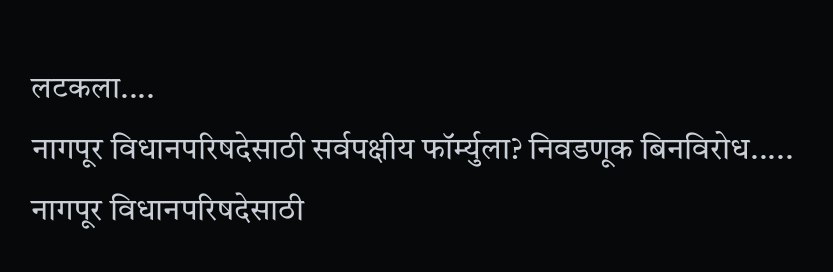लटकला....
नागपूर विधानपरिषदेसाठी सर्वपक्षीय फॉर्म्युला? निवडणूक बिनविरोध.....
नागपूर विधानपरिषदेसाठी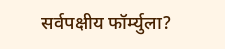सर्वपक्षीय फॉर्म्युला?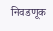निवडणूक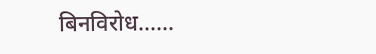बिनविरोध......